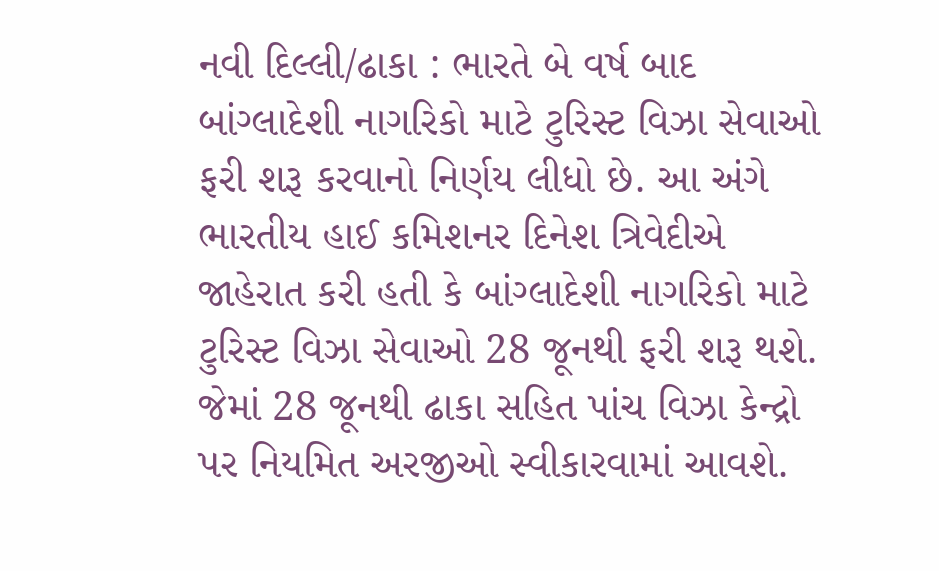નવી દિલ્લી/ઢાકા : ભારતે બે વર્ષ બાદ બાંગ્લાદેશી નાગરિકો માટે ટુરિસ્ટ વિઝા સેવાઓ ફરી શરૂ કરવાનો નિર્ણય લીધો છે. આ અંગે ભારતીય હાઈ કમિશનર દિનેશ ત્રિવેદીએ જાહેરાત કરી હતી કે બાંગ્લાદેશી નાગરિકો માટે ટુરિસ્ટ વિઝા સેવાઓ 28 જૂનથી ફરી શરૂ થશે. જેમાં 28 જૂનથી ઢાકા સહિત પાંચ વિઝા કેન્દ્રો પર નિયમિત અરજીઓ સ્વીકારવામાં આવશે.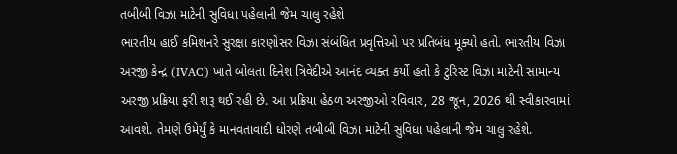તબીબી વિઝા માટેની સુવિધા પહેલાની જેમ ચાલુ રહેશે
ભારતીય હાઈ કમિશનરે સુરક્ષા કારણોસર વિઝા સંબંધિત પ્રવૃત્તિઓ પર પ્રતિબંધ મૂક્યો હતો. ભારતીય વિઝા અરજી કેન્દ્ર (IVAC) ખાતે બોલતા દિનેશ ત્રિવેદીએ આનંદ વ્યક્ત કર્યો હતો કે ટુરિસ્ટ વિઝા માટેની સામાન્ય અરજી પ્રક્રિયા ફરી શરૂ થઈ રહી છે. આ પ્રક્રિયા હેઠળ અરજીઓ રવિવાર, 28 જૂન, 2026 થી સ્વીકારવામાં આવશે. તેમણે ઉમેર્યું કે માનવતાવાદી ધોરણે તબીબી વિઝા માટેની સુવિધા પહેલાની જેમ ચાલુ રહેશે.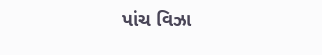પાંચ વિઝા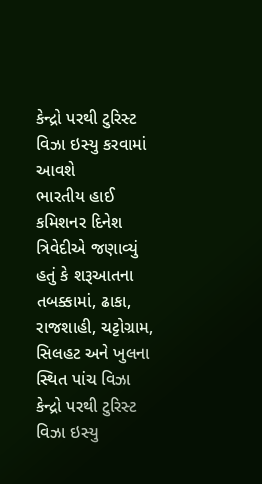કેન્દ્રો પરથી ટુરિસ્ટ વિઝા ઇસ્યુ કરવામાં આવશે
ભારતીય હાઈ કમિશનર દિનેશ ત્રિવેદીએ જણાવ્યું હતું કે શરૂઆતના તબક્કામાં, ઢાકા, રાજશાહી, ચટ્ટોગ્રામ, સિલહટ અને ખુલના સ્થિત પાંચ વિઝા કેન્દ્રો પરથી ટુરિસ્ટ વિઝા ઇસ્યુ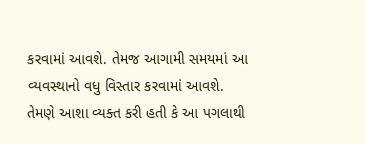કરવામાં આવશે. તેમજ આગામી સમયમાં આ વ્યવસ્થાનો વધુ વિસ્તાર કરવામાં આવશે. તેમણે આશા વ્યક્ત કરી હતી કે આ પગલાથી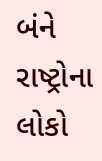બંને રાષ્ટ્રોના લોકો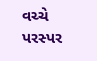વચ્ચે પરસ્પર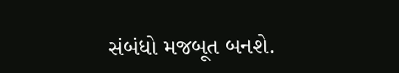સંબંધો મજબૂત બનશે.